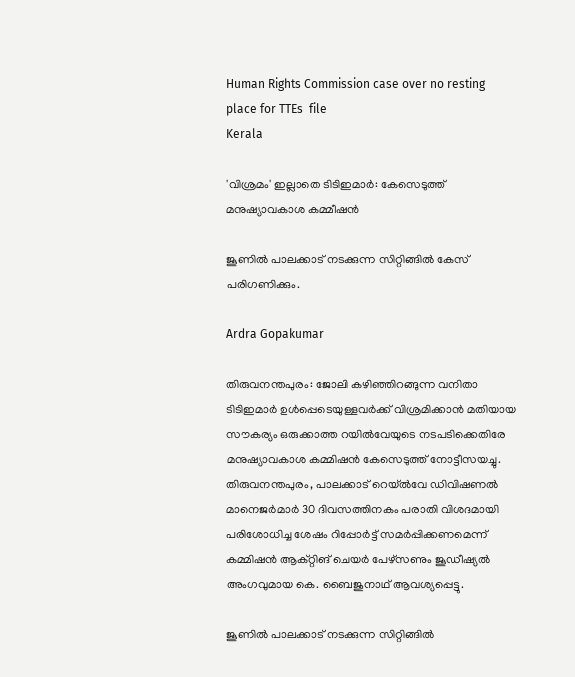Human Rights Commission case over no resting place for TTEs  file
Kerala

'വിശ്രമം' ഇല്ലാതെ ടിടിഇമാർ: കേസെടുത്ത് മനുഷ്യാവകാശ കമ്മീഷന്‍

ജൂണിൽ പാലക്കാട് നടക്കുന്ന സിറ്റിങ്ങിൽ കേസ് പരിഗണിക്കും.

Ardra Gopakumar

തിരുവനന്തപുരം: ജോലി കഴിഞ്ഞിറങ്ങുന്ന വനിതാ ടിടിഇമാർ ഉൾപ്പെടെയുള്ളവർക്ക് വിശ്രമിക്കാൻ മതിയായ സൗകര്യം ഒരുക്കാത്ത റയിൽവേയുടെ നടപടിക്കെതിരേ മനുഷ്യാവകാശ കമ്മിഷൻ കേസെടുത്ത് നോട്ടീസയച്ചു. തിരുവനന്തപുരം, പാലക്കാട് റെയ്‌ൽവേ ഡിവിഷണൽ മാനെജർമാർ 30 ദിവസത്തിനകം പരാതി വിശദമായി പരിശോധിച്ച ശേഷം റിപ്പോർട്ട് സമർപ്പിക്കണമെന്ന് കമ്മിഷൻ ആക്റ്റിങ് ചെയർ പേഴ്സണും ജൂഡീഷ്യൽ അംഗവുമായ കെ. ബൈജുനാഥ് ആവശ്യപ്പെട്ടു.

ജൂണിൽ പാലക്കാട് നടക്കുന്ന സിറ്റിങ്ങിൽ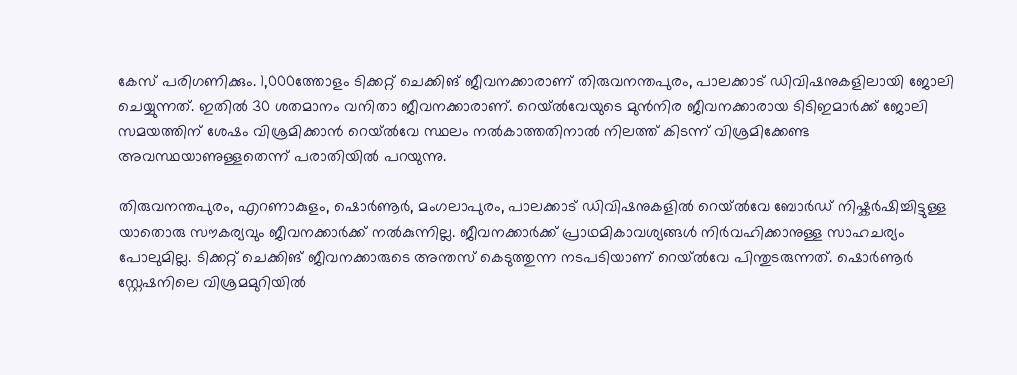കേസ് പരിഗണിക്കും. 1,000ത്തോളം ടിക്കറ്റ് ചെക്കിങ് ജീവനക്കാരാണ് തിരുവനന്തപുരം, പാലക്കാട് ഡിവിഷനുകളിലായി ജോലി ചെയ്യുന്നത്. ഇതിൽ 30 ശതമാനം വനിതാ ജീവനക്കാരാണ്. റെയ്‌ൽവേയുടെ മുൻനിര ജീവനക്കാരായ ടിടിഇമാർക്ക് ജോലി സമയത്തിന് ശേഷം വിശ്രമിക്കാൻ റെയ്‌ൽവേ സ്ഥലം നൽകാത്തതിനാൽ നിലത്ത് കിടന്ന് വിശ്രമിക്കേണ്ട അവസ്ഥയാണുള്ളതെന്ന് പരാതിയിൽ പറയുന്നു.

തിരുവനന്തപുരം, എറണാകുളം, ഷൊർണൂർ, മംഗലാപുരം, പാലക്കാട് ഡിവിഷനുകളിൽ റെയ്‌ൽവേ ബോർഡ് നിഷ്കർഷിച്ചിട്ടുള്ള യാതൊരു സൗകര്യവും ജീവനക്കാർക്ക് നൽകുന്നില്ല. ജീവനക്കാർക്ക് പ്രാഥമികാവശ്യങ്ങൾ നിർവഹിക്കാനുള്ള സാഹചര്യം പോലുമില്ല. ടിക്കറ്റ് ചെക്കിങ് ജീവനക്കാരുടെ അന്തസ് കെടുത്തുന്ന നടപടിയാണ് റെയ്‌ൽവേ പിന്തുടരുന്നത്. ഷൊർണൂർ സ്റ്റേഷനിലെ വിശ്രമമുറിയിൽ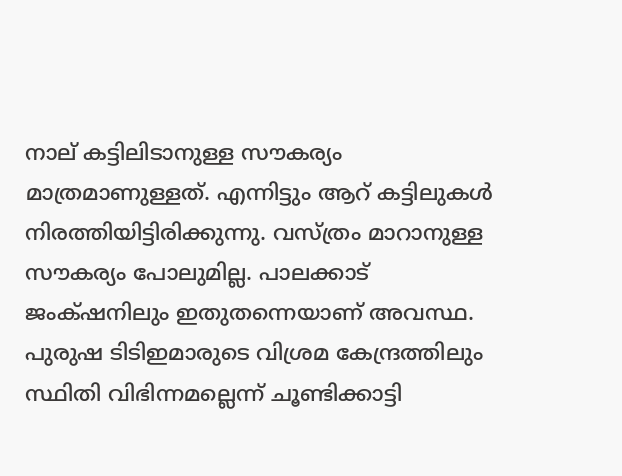നാല് കട്ടിലിടാനുള്ള സൗകര്യം മാത്രമാണുള്ളത്. എന്നിട്ടും ആറ് കട്ടിലുകൾ നിരത്തിയിട്ടിരിക്കുന്നു. വസ്ത്രം മാറാനുള്ള സൗകര്യം പോലുമില്ല. പാലക്കാട് ജംക്‌ഷനിലും ഇതുതന്നെയാണ് അവസ്ഥ. പുരുഷ ടിടിഇമാരുടെ വിശ്രമ കേന്ദ്രത്തിലും സ്ഥിതി വിഭിന്നമല്ലെന്ന് ചൂണ്ടിക്കാട്ടി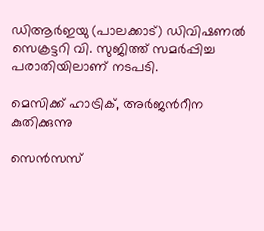ഡിആർഇയു (പാലക്കാട്) ഡിവിഷണൽ സെക്രട്ടറി വി. സുജിത്ത് സമർപ്പിച്ച പരാതിയിലാണ് നടപടി.

മെസിക്ക് ഹാട്രിക്, അർജന്‍റീന കുതിക്കുന്നു

സെൻസസ്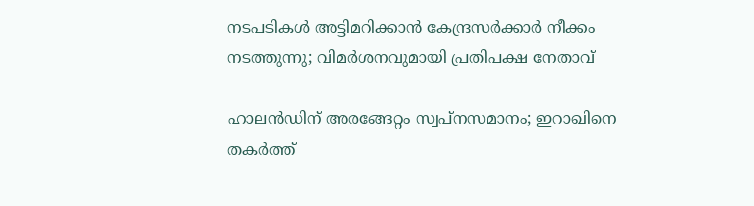നടപടികൾ അട്ടിമറിക്കാൻ കേന്ദ്രസർക്കാർ നീക്കം നടത്തുന്നു; വിമർശനവുമായി പ്രതിപക്ഷ നേതാവ്

ഹാലൻഡിന് അരങ്ങേറ്റം സ്വപ്നസമാനം; ഇറാഖിനെ തകർത്ത്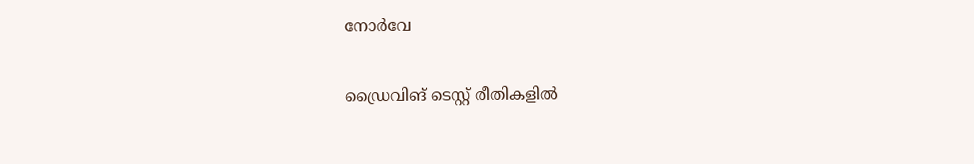നോർവേ

ഡ്രൈവിങ് ടെസ്റ്റ് രീതികളിൽ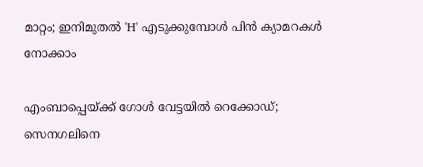മാറ്റം; ഇനിമുതൽ 'H' എടുക്കുമ്പോൾ പിൻ ക്യാമറകൾ നോക്കാം

എംബാപ്പെയ്ക്ക് ഗോൾ വേട്ടയിൽ റെക്കോഡ്; സെനഗലിനെ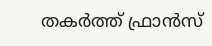തകർത്ത് ഫ്രാൻസ്